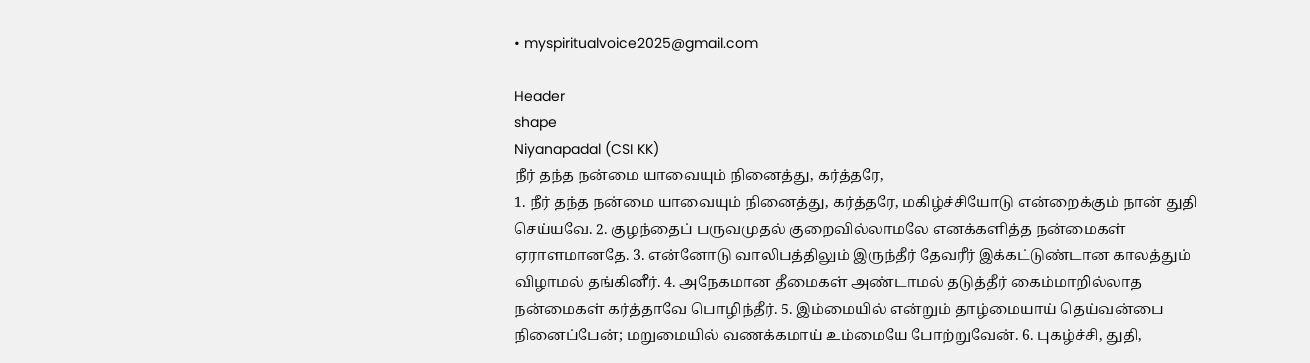• myspiritualvoice2025@gmail.com

Header
shape
Niyanapadal (CSI KK)
நீர் தந்த நன்மை யாவையும் நினைத்து, கர்த்தரே,
1. நீர் தந்த நன்மை யாவையும் நினைத்து, கர்த்தரே, மகிழ்ச்சியோடு என்றைக்கும் நான் துதி செய்யவே. 2. குழந்தைப் பருவமுதல் குறைவில்லாமலே எனக்களித்த நன்மைகள் ஏராளமானதே. 3. என்னோடு வாலிபத்திலும் இருந்தீர் தேவரீர் இக்கட்டுண்டான காலத்தும் விழாமல் தங்கினீர். 4. அநேகமான தீமைகள் அண்டாமல் தடுத்தீர் கைம்மாறில்லாத நன்மைகள் கர்த்தாவே பொழிந்தீர். 5. இம்மையில் என்றும் தாழ்மையாய் தெய்வன்பை நினைப்பேன்; மறுமையில் வணக்கமாய் உம்மையே போற்றுவேன். 6. புகழ்ச்சி, துதி,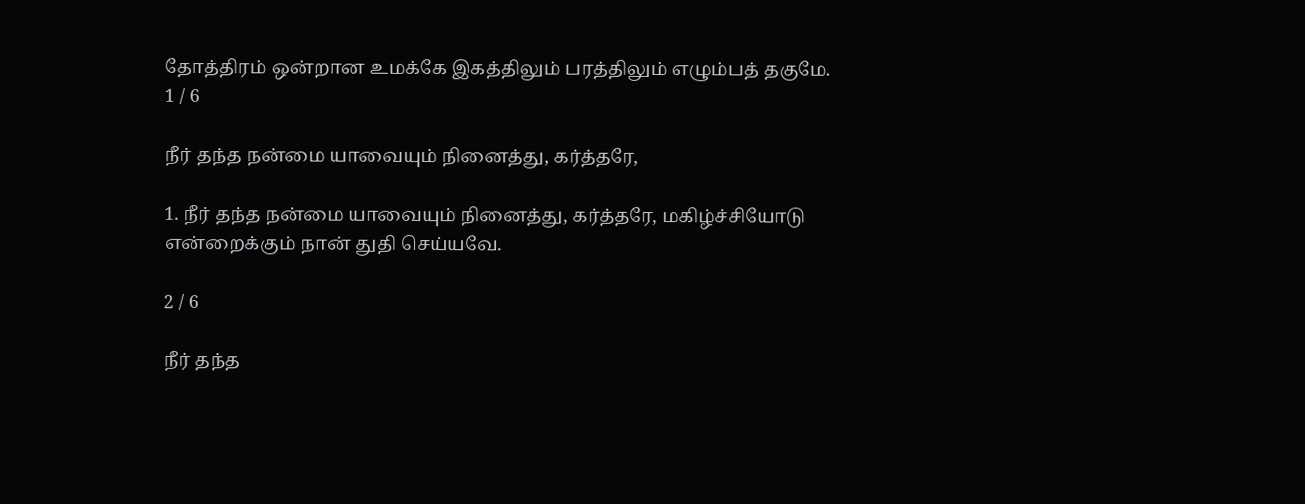தோத்திரம் ஒன்றான உமக்கே இகத்திலும் பரத்திலும் எழும்பத் தகுமே.
1 / 6

நீர் தந்த நன்மை யாவையும் நினைத்து, கர்த்தரே,

1. நீர் தந்த நன்மை யாவையும் நினைத்து, கர்த்தரே, மகிழ்ச்சியோடு என்றைக்கும் நான் துதி செய்யவே.

2 / 6

நீர் தந்த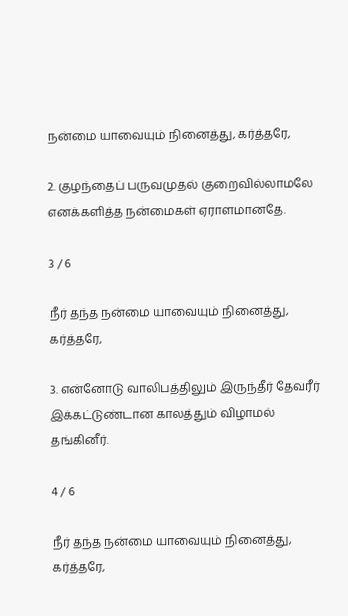நன்மை யாவையும் நினைத்து, கர்த்தரே,

2. குழந்தைப் பருவமுதல் குறைவில்லாமலே எனக்களித்த நன்மைகள் ஏராளமானதே.

3 / 6

நீர் தந்த நன்மை யாவையும் நினைத்து, கர்த்தரே,

3. என்னோடு வாலிபத்திலும் இருந்தீர் தேவரீர் இக்கட்டுண்டான காலத்தும் விழாமல் தங்கினீர்.

4 / 6

நீர் தந்த நன்மை யாவையும் நினைத்து, கர்த்தரே,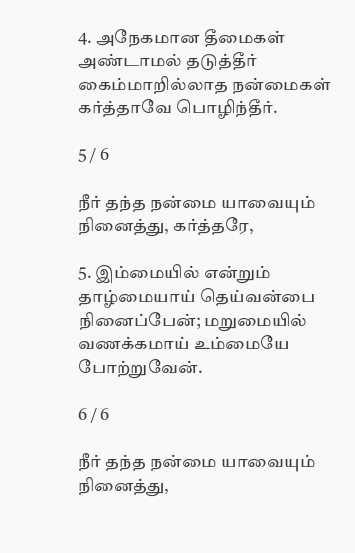4. அநேகமான தீமைகள் அண்டாமல் தடுத்தீர் கைம்மாறில்லாத நன்மைகள் கர்த்தாவே பொழிந்தீர்.

5 / 6

நீர் தந்த நன்மை யாவையும் நினைத்து, கர்த்தரே,

5. இம்மையில் என்றும் தாழ்மையாய் தெய்வன்பை நினைப்பேன்; மறுமையில் வணக்கமாய் உம்மையே போற்றுவேன்.

6 / 6

நீர் தந்த நன்மை யாவையும் நினைத்து,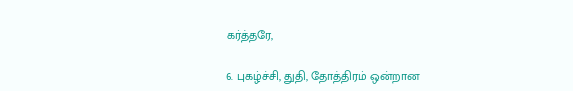கர்த்தரே,

6. புகழ்ச்சி, துதி, தோத்திரம் ஒன்றான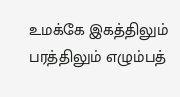உமக்கே இகத்திலும் பரத்திலும் எழும்பத்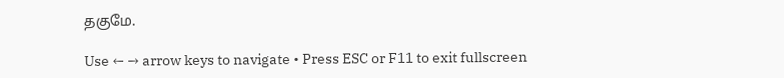தகுமே.

Use ← → arrow keys to navigate • Press ESC or F11 to exit fullscreen